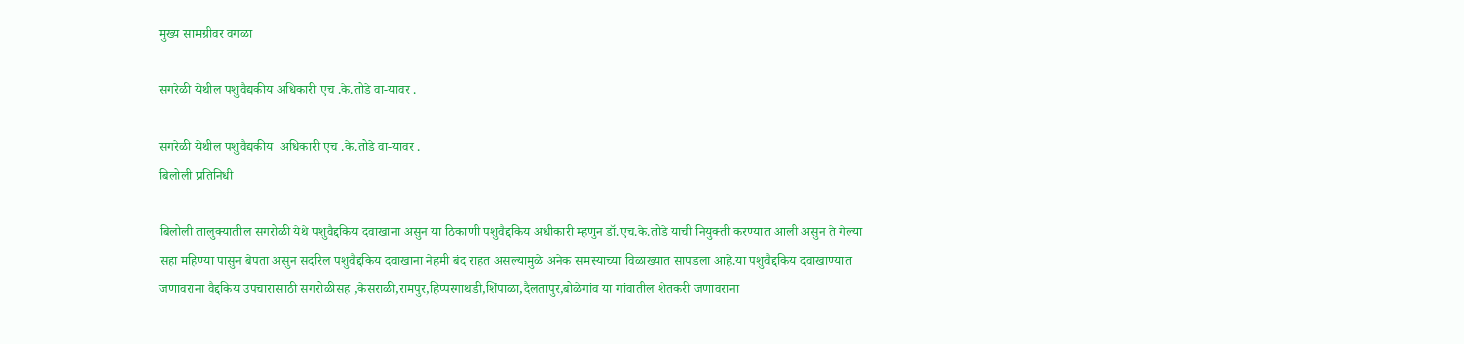मुख्य सामग्रीवर वगळा

सगरेळी येथील पशुवैद्यकीय अधिकारी एच .के.तोडे वा-यावर .

सगरेळी येथील पशुवैद्यकीय  अधिकारी एच .के.तोडे वा-यावर .
बिलोली प्रतिनिधी

बिलोली तालुक्यातील सगरोळी येथे पशुवैद्दकिय दवाखाना असुन या ठिकाणी पशुवैद्दकिय अधीकारी म्हणुन डॉ.एच.के.तोडे याची नियुक्ती करण्यात आली असुन ते गेल्या सहा महिण्या पासुन बेपता असुन सदरिल पशुवैद्दकिय दवाखाना नेहमी बंद राहत असल्यामुळे अनेक समस्याच्या विळाख्यात सापडला आहे.या पशुवैद्दकिय दवाखाण्यात जणावराना वैद्दकिय उपचारासाठी सगरोळीसह ,केसराळी,रामपुर,हिप्परगाथडी,शिंपाळा,दैलतापुर,बोळेगांव या गांवातील शेतकरी जणावराना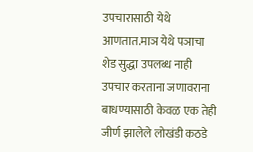उपचारासाठी येथे आणतात.माञ येथे पञाचा शेड सुद्धा उपलब्ध नाही उपचार करताना जणावराना बाधण्यासाठी केवळ एक तेही जीर्ण झालेले लोखंडी कठडे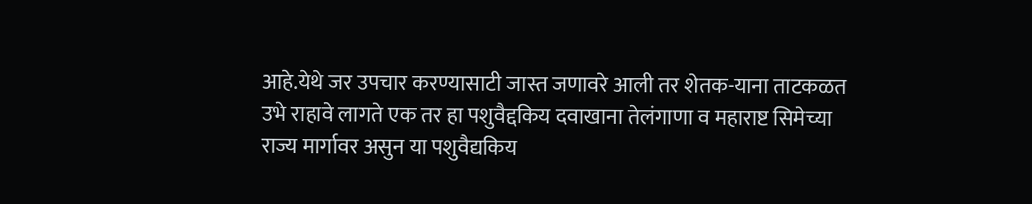आहे.येथे जर उपचार करण्यासाटी जास्त जणावरे आली तर शेतक-याना ताटकळत उभे राहावे लागते एक तर हा पशुवैद्दकिय दवाखाना तेलंगाणा व महाराष्ट सिमेच्या राज्य मार्गावर असुन या पशुवैद्यकिय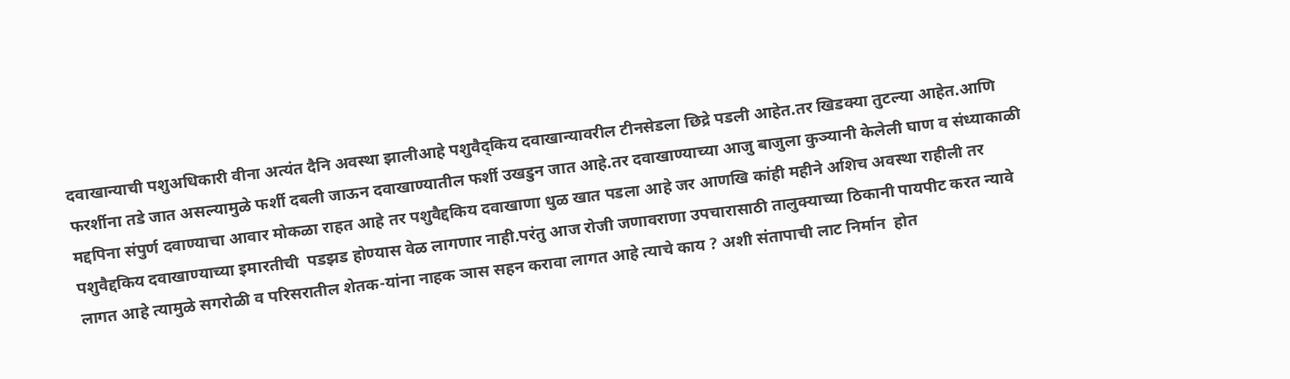दवाखान्याची पशुअधिकारी वीना अत्यंत दैनि अवस्था झालीआहे पशुवैद्किय दवाखान्यावरील टीनसेडला छिद्रे पडली आहेत.तर खिडक्या तुटल्या आहेत.आणि फरर्शीना तडे जात असल्यामुळे फर्शी दबली जाऊन दवाखाण्यातील फर्शी उखडुन जात आहे.तर दवाखाण्याच्या आजु बाजुला कुञ्यानी केलेली घाण व संध्याकाळी मद्दपिना संपुर्ण दवाण्याचा आवार मोकळा राहत आहे तर पशुवैद्दकिय दवाखाणा धुळ खात पडला आहे जर आणखि कांही महीने अशिच अवस्था राहीली तर पशुवैद्दकिय दवाखाण्याच्या इमारतीची  पडझड होण्यास वेळ लागणार नाही.परंतु आज रोजी जणावराणा उपचारासाठी तालुक्याच्या ठिकानी पायपीट करत न्यावे लागत आहे त्यामुळे सगरोळी व परिसरातील शेतक-यांना नाहक ञास सहन करावा लागत आहे त्याचे काय ? अशी संतापाची लाट निर्मान  होत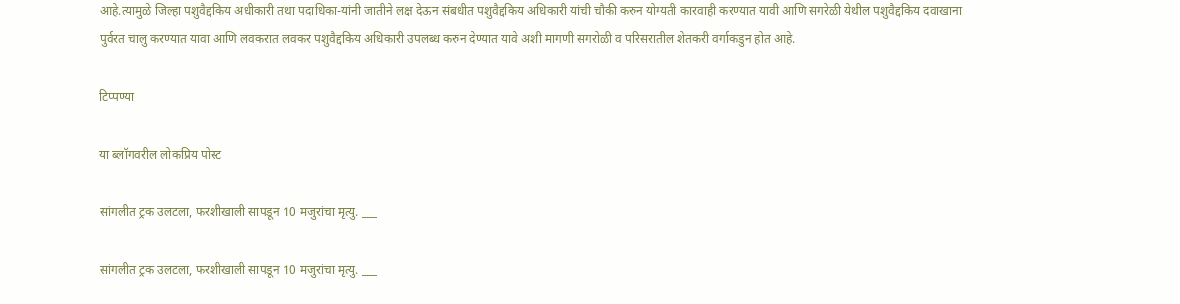आहे.त्यामुळे जिल्हा पशुवैद्दकिय अधीकारी तथा पदाधिका-यांनी जातीने लक्ष देऊन संबधीत पशुवैद्दकिय अधिकारी यांची चौकी करुन योग्यती कारवाही करण्यात यावी आणि सगरेळी येथील पशुवैद्दकिय दवाखाना पुर्वरत चालु करण्यात यावा आणि लवकरात लवकर पशुवैद्दकिय अधिकारी उपलब्ध करुन देण्यात यावे अशी मागणी सगरोळी व परिसरातील शेतकरी वर्गाकडुन होत आहे.

टिप्पण्या

या ब्लॉगवरील लोकप्रिय पोस्ट

सांगलीत ट्रक उलटला, फरशीखाली सापडून 10 मजुरांचा मृत्यु. ___

सांगलीत ट्रक उलटला, फरशीखाली सापडून 10 मजुरांचा मृत्यु. ___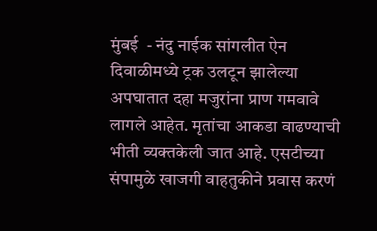मुंबई  - नंदु नाईक सांगलीत ऐन दिवाळीमध्ये ट्रक उलटून झालेल्या अपघातात दहा मजुरांना प्राण गमवावे लागले आहेत. मृतांचा आकडा वाढण्याची भीती व्यक्तकेली जात आहे. एसटीच्या संपामुळे खाजगी वाहतुकीने प्रवास करणं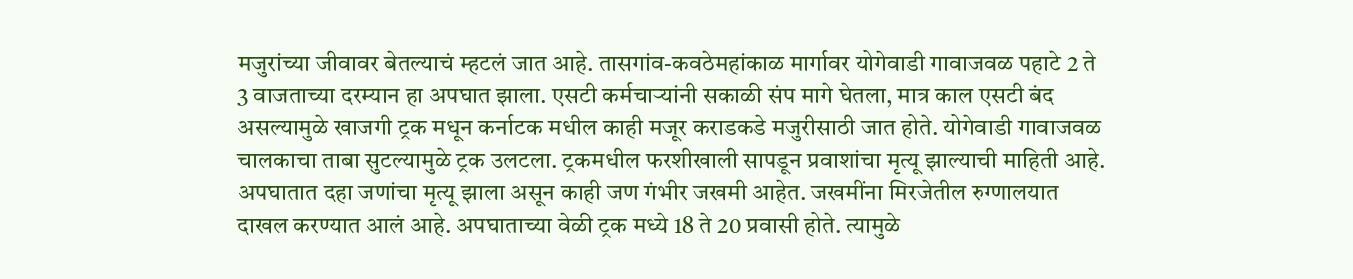मजुरांच्या जीवावर बेतल्याचं म्हटलं जात आहे. तासगांव-कवठेमहांकाळ मार्गावर योगेवाडी गावाजवळ पहाटे 2 ते 3 वाजताच्या दरम्यान हा अपघात झाला. एसटी कर्मचाऱ्यांनी सकाळी संप मागे घेतला, मात्र काल एसटी बंद असल्यामुळे खाजगी ट्रक मधून कर्नाटक मधील काही मजूर कराडकडे मजुरीसाठी जात होते. योगेवाडी गावाजवळ चालकाचा ताबा सुटल्यामुळे ट्रक उलटला. ट्रकमधील फरशीखाली सापडून प्रवाशांचा मृत्यू झाल्याची माहिती आहे. अपघातात दहा जणांचा मृत्यू झाला असून काही जण गंभीर जखमी आहेत. जखमींना मिरजेतील रुग्णालयात दाखल करण्यात आलं आहे. अपघाताच्या वेळी ट्रक मध्ये 18 ते 20 प्रवासी होते. त्यामुळे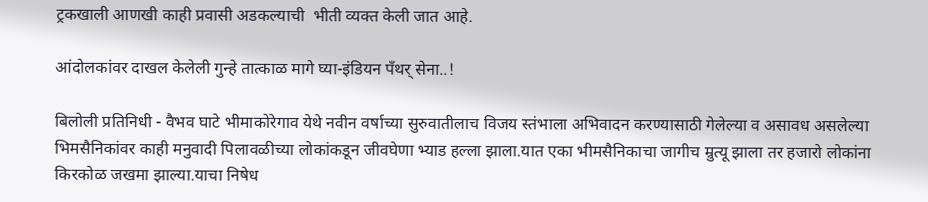ट्रकखाली आणखी काही प्रवासी अडकल्याची  भीती व्यक्त केली जात आहे.

आंदोलकांवर दाखल केलेली गुन्हे तात्काळ मागे घ्या-इंडियन पँथर् सेना..!

बिलोली प्रतिनिधी - वैभव घाटे भीमाकोरेगाव येथे नवीन वर्षाच्या सुरुवातीलाच विजय स्तंभाला अभिवादन करण्यासाठी गेलेल्या व असावध असलेल्या भिमसैनिकांवर काही मनुवादी पिलावळीच्या लोकांकडून जीवघेणा भ्याड हल्ला झाला.यात एका भीमसैनिकाचा जागीच म्रुत्यू झाला तर हजारो लोकांना किरकोळ जखमा झाल्या.याचा निषेध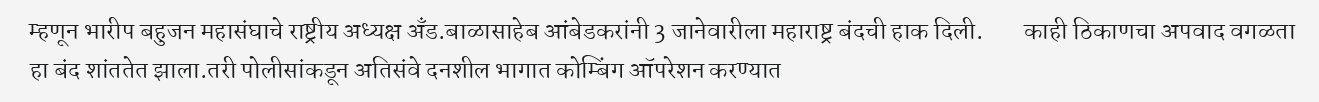म्हणून भारीप बहुजन महासंघाचे राष्ट्रीय अध्यक्ष अँड.बाळासाहेब आंबेडकरांनी 3 जानेवारीला महाराष्ट्र बंदची हाक दिली.        काही ठिकाणचा अपवाद वगळता हा बंद शांततेत झाला.तरी पोलीसांकडून अतिसंवे दनशील भागात कोम्बिंग ऑपरेशन करण्यात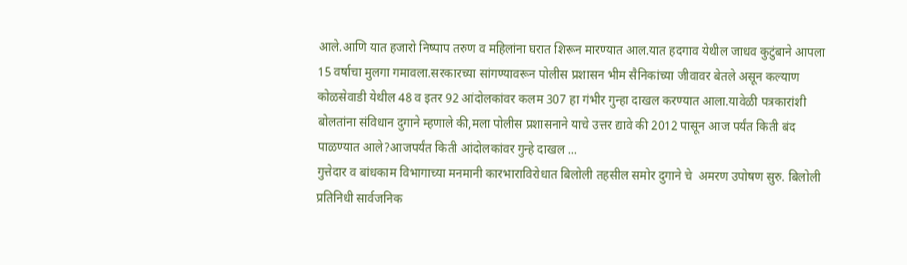आले.आणि यात हजारो निष्पाप तरुण व महिलांना घरात शिरून मारण्यात आल.यात हदगाव येथील जाधव कुटुंबाने आपला 15 वर्षाचा मुलगा गमावला.सरकारच्या सांगण्यावरून पोलीस प्रशासन भीम सैनिकांच्या जीवावर बेतले असून कल्याण कोळसेवाडी येथील 48 व इतर 92 आंदोलकांवर कलम 307 हा गंभीर गुन्हा दाखल करण्यात आला.यावेळी पत्रकारांशी बोलतांना संविधान दुगाने म्हणाले की,मला पोलीस प्रशासनाने याचे उत्तर द्यावे की 2012 पासून आज पर्यंत किती बंद पाळण्यात आले?आजपर्यंत किती आंदोलकांवर गुन्हे दाखल ...
गुत्तेदार व बांधकाम विभागाच्या मनमानी कारभाराविरोधात बिलोली तहसील समोर दुगाने चे  अमरण उपोषण सुरु. बिलोली प्रतिनिधी सार्वजनिक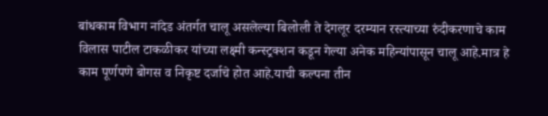बांधकाम विभाग नांदेड अंतर्गत चालू असलेल्या बिलोली ते देगलूर दरम्यान रस्त्याच्या रुंदीकरणाचे काम विलास पाटील टाकळीकर यांच्या लक्ष्मी कन्स्ट्रक्शन कडून गेल्या अनेक महिन्यांपासून चालू आहे.मात्र हे काम पूर्णपणे बोगस व निकृष्ट दर्जाचे होत आहे.याची कल्पना तीन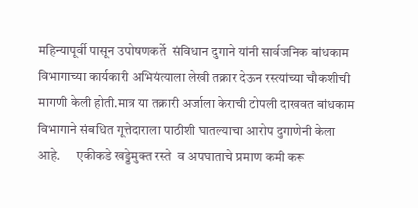महिन्यापूर्वी पासून उपोषणकर्ते  संविधान दुगाने यांनी सार्वजनिक बांधकाम विभागाच्या कार्यकारी अभियंत्याला लेखी तक्रार देऊन रस्त्यांच्या चौकशीची मागणी केली होती.मात्र या तक्रारी अर्जाला केराची टोपली दाखवत बांधकाम विभागाने संबधित गूत्तेदाराला पाठीशी घातल्याचा आरोप दुगाणेनी केला आहे.      एकीकडे खड्डेमुक्त रस्ते  व अपघाताचे प्रमाण कमी करू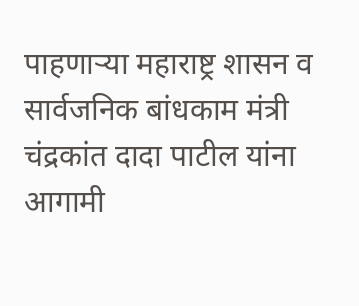पाहणाऱ्या महाराष्ट्र शासन व सार्वजनिक बांधकाम मंत्री चंद्रकांत दादा पाटील यांना आगामी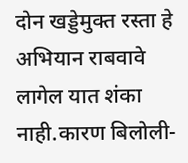दोन खड्डेमुक्त रस्ता हे अभियान राबवावे लागेल यात शंका नाही.कारण बिलोली-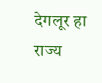देगलूर हा राज्य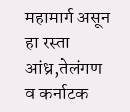महामार्ग असून हा रस्ता आंध्र,तेलंगण व कर्नाटक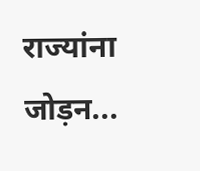राज्यांना जोड़न...